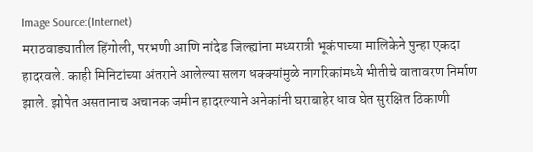Image Source:(Internet)
मराठवाड्यातील हिंगोली, परभणी आणि नांदेड जिल्ह्यांना मध्यरात्री भूकंपाच्या मालिकेने पुन्हा एकदा हादरवले. काही मिनिटांच्या अंतराने आलेल्या सलग धक्क्यांमुळे नागरिकांमध्ये भीतीचे वातावरण निर्माण झाले. झोपेत असतानाच अचानक जमीन हादरल्याने अनेकांनी घराबाहेर धाव घेत सुरक्षित ठिकाणी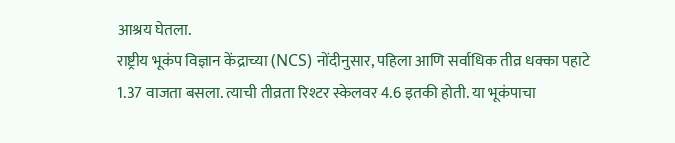आश्रय घेतला.
राष्ट्रीय भूकंप विज्ञान केंद्राच्या (NCS) नोंदीनुसार, पहिला आणि सर्वाधिक तीव्र धक्का पहाटे 1.37 वाजता बसला. त्याची तीव्रता रिश्टर स्केलवर 4.6 इतकी होती. या भूकंपाचा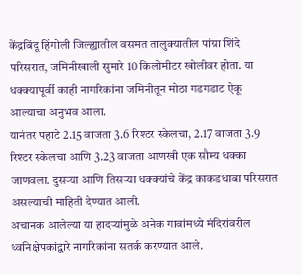केंद्रबिंदू हिंगोली जिल्ह्यातील वसमत तालुक्यातील पांग्रा शिंदे परिसरात, जमिनीखाली सुमारे 10 किलोमीटर खोलीवर होता. या धक्क्यापूर्वी काही नागरिकांना जमिनीतून मोठा गडगडाट ऐकू आल्याचा अनुभव आला.
यानंतर पहाटे 2.15 वाजता 3.6 रिश्टर स्केलचा, 2.17 वाजता 3.9 रिश्टर स्केलचा आणि 3.23 वाजता आणखी एक सौम्य धक्का जाणवला. दुसऱ्या आणि तिसऱ्या धक्क्यांचे केंद्र काकडधाबा परिसरात असल्याची माहिती देण्यात आली.
अचानक आलेल्या या हादऱ्यांमुळे अनेक गावांमध्ये मंदिरांवरील ध्वनिक्षेपकांद्वारे नागरिकांना सतर्क करण्यात आले.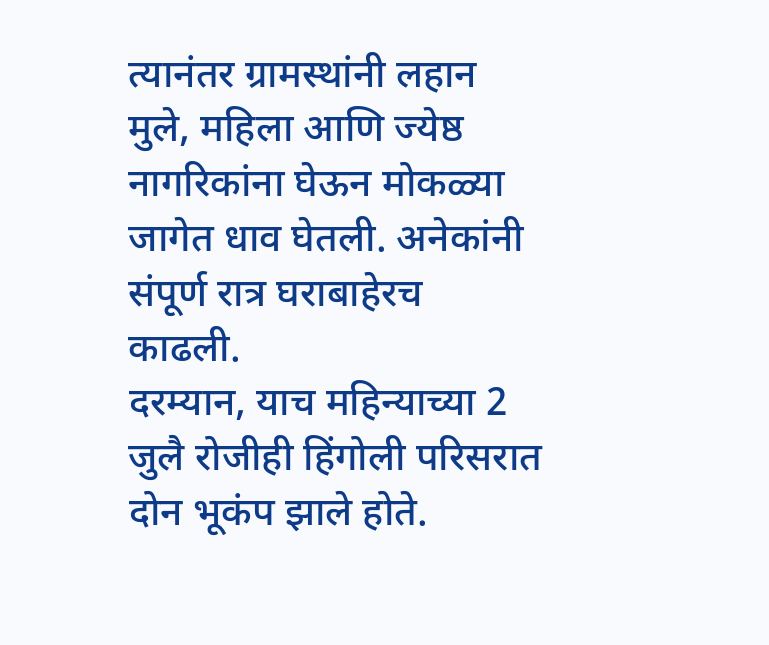त्यानंतर ग्रामस्थांनी लहान मुले, महिला आणि ज्येष्ठ नागरिकांना घेऊन मोकळ्या जागेत धाव घेतली. अनेकांनी संपूर्ण रात्र घराबाहेरच काढली.
दरम्यान, याच महिन्याच्या 2 जुलै रोजीही हिंगोली परिसरात दोन भूकंप झाले होते.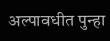अल्पावधीत पुन्हा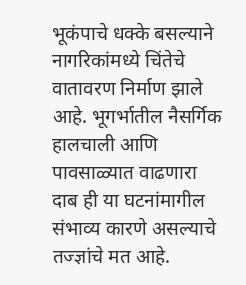भूकंपाचे धक्के बसल्याने नागरिकांमध्ये चिंतेचे वातावरण निर्माण झाले आहे. भूगर्भातील नैसर्गिक हालचाली आणि पावसाळ्यात वाढणारा दाब ही या घटनांमागील संभाव्य कारणे असल्याचे तज्ज्ञांचे मत आहे.